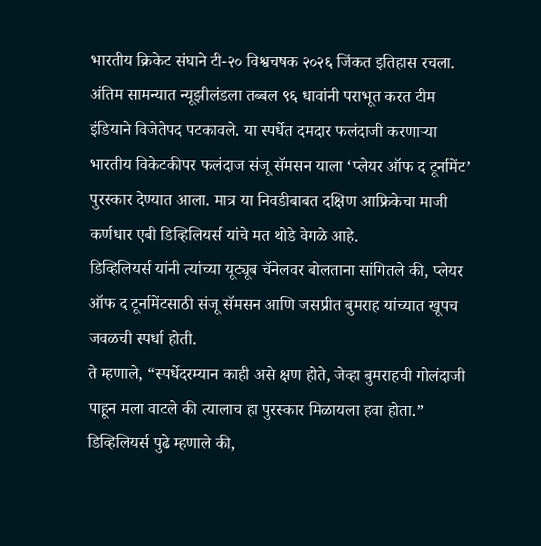भारतीय क्रिकेट संघाने टी-२० विश्वचषक २०२६ जिंकत इतिहास रचला. अंतिम सामन्यात न्यूझीलंडला तब्बल ९६ धावांनी पराभूत करत टीम इंडियाने विजेतेपद पटकावले. या स्पर्धेत दमदार फलंदाजी करणाऱ्या भारतीय विकेटकीपर फलंदाज संजू सॅमसन याला ‘प्लेयर ऑफ द टूर्नामेंट’ पुरस्कार देण्यात आला. मात्र या निवडीबाबत दक्षिण आफ्रिकेचा माजी कर्णधार एबी डिव्हिलियर्स यांचे मत थोडे वेगळे आहे.
डिव्हिलियर्स यांनी त्यांच्या यूट्यूब चॅनेलवर बोलताना सांगितले की, प्लेयर ऑफ द टूर्नामेंटसाठी संजू सॅमसन आणि जसप्रीत बुमराह यांच्यात खूपच जवळची स्पर्धा होती.
ते म्हणाले, “स्पर्धेदरम्यान काही असे क्षण होते, जेव्हा बुमराहची गोलंदाजी पाहून मला वाटले की त्यालाच हा पुरस्कार मिळायला हवा होता.”
डिव्हिलियर्स पुढे म्हणाले की,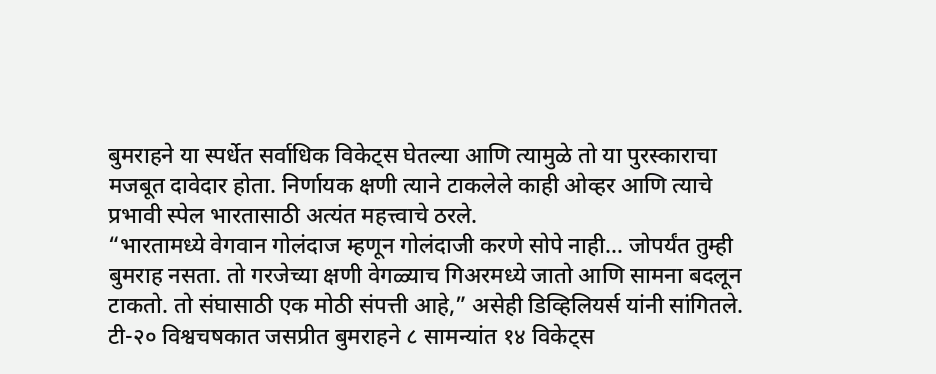बुमराहने या स्पर्धेत सर्वाधिक विकेट्स घेतल्या आणि त्यामुळे तो या पुरस्काराचा मजबूत दावेदार होता. निर्णायक क्षणी त्याने टाकलेले काही ओव्हर आणि त्याचे प्रभावी स्पेल भारतासाठी अत्यंत महत्त्वाचे ठरले.
“भारतामध्ये वेगवान गोलंदाज म्हणून गोलंदाजी करणे सोपे नाही… जोपर्यंत तुम्ही बुमराह नसता. तो गरजेच्या क्षणी वेगळ्याच गिअरमध्ये जातो आणि सामना बदलून टाकतो. तो संघासाठी एक मोठी संपत्ती आहे,” असेही डिव्हिलियर्स यांनी सांगितले.
टी-२० विश्वचषकात जसप्रीत बुमराहने ८ सामन्यांत १४ विकेट्स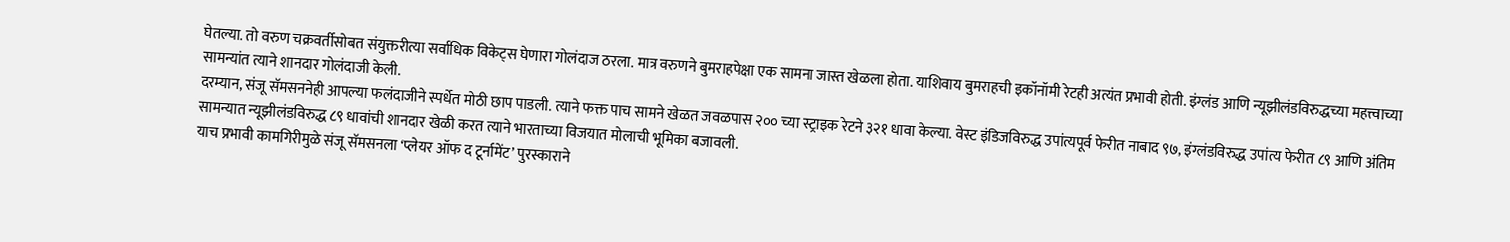घेतल्या. तो वरुण चक्रवर्तीसोबत संयुक्तरीत्या सर्वाधिक विकेट्स घेणारा गोलंदाज ठरला. मात्र वरुणने बुमराहपेक्षा एक सामना जास्त खेळला होता. याशिवाय बुमराहची इकॉनॉमी रेटही अत्यंत प्रभावी होती. इंग्लंड आणि न्यूझीलंडविरुद्धच्या महत्त्वाच्या सामन्यांत त्याने शानदार गोलंदाजी केली.
दरम्यान, संजू सॅमसननेही आपल्या फलंदाजीने स्पर्धेत मोठी छाप पाडली. त्याने फक्त पाच सामने खेळत जवळपास २०० च्या स्ट्राइक रेटने ३२१ धावा केल्या. वेस्ट इंडिजविरुद्ध उपांत्यपूर्व फेरीत नाबाद ९७, इंग्लंडविरुद्ध उपांत्य फेरीत ८९ आणि अंतिम सामन्यात न्यूझीलंडविरुद्ध ८९ धावांची शानदार खेळी करत त्याने भारताच्या विजयात मोलाची भूमिका बजावली.
याच प्रभावी कामगिरीमुळे संजू सॅमसनला ‘प्लेयर ऑफ द टूर्नामेंट’ पुरस्काराने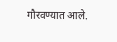गौरवण्यात आले.